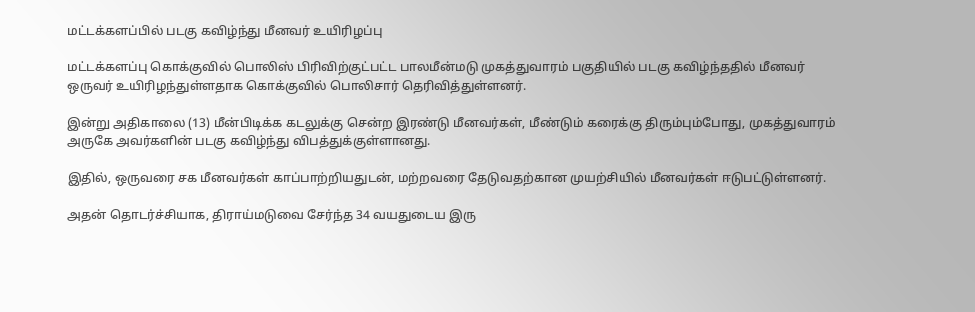மட்டக்களப்பில் படகு கவிழ்ந்து மீனவர் உயிரிழப்பு

மட்டக்களப்பு கொக்குவில் பொலிஸ் பிரிவிற்குட்பட்ட பாலமீன்மடு முகத்துவாரம் பகுதியில் படகு கவிழ்ந்ததில் மீனவர் ஒருவர் உயிரிழந்துள்ளதாக கொக்குவில் பொலிசார் தெரிவித்துள்ளனர்.

இன்று அதிகாலை (13) மீன்பிடிக்க கடலுக்கு சென்ற இரண்டு மீனவர்கள், மீண்டும் கரைக்கு திரும்பும்போது, முகத்துவாரம் அருகே அவர்களின் படகு கவிழ்ந்து விபத்துக்குள்ளானது.

இதில், ஒருவரை சக மீனவர்கள் காப்பாற்றியதுடன், மற்றவரை தேடுவதற்கான முயற்சியில் மீனவர்கள் ஈடுபட்டுள்ளனர்.

அதன் தொடர்ச்சியாக, திராய்மடுவை சேர்ந்த 34 வயதுடைய இரு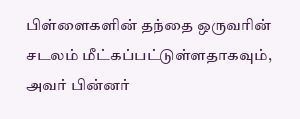பிள்ளைகளின் தந்தை ஒருவரின் சடலம் மீட்கப்பட்டுள்ளதாகவும், அவர் பின்னர்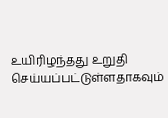உயிரிழந்தது உறுதி செய்யப்பட்டுள்ளதாகவும்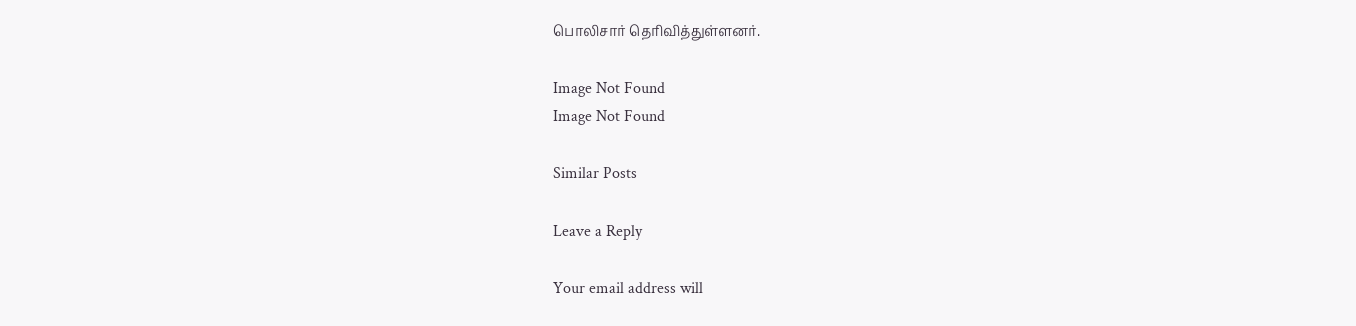பொலிசார் தெரிவித்துள்ளனர்.

Image Not Found
Image Not Found

Similar Posts

Leave a Reply

Your email address will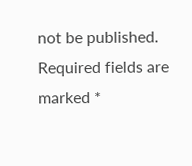not be published. Required fields are marked *